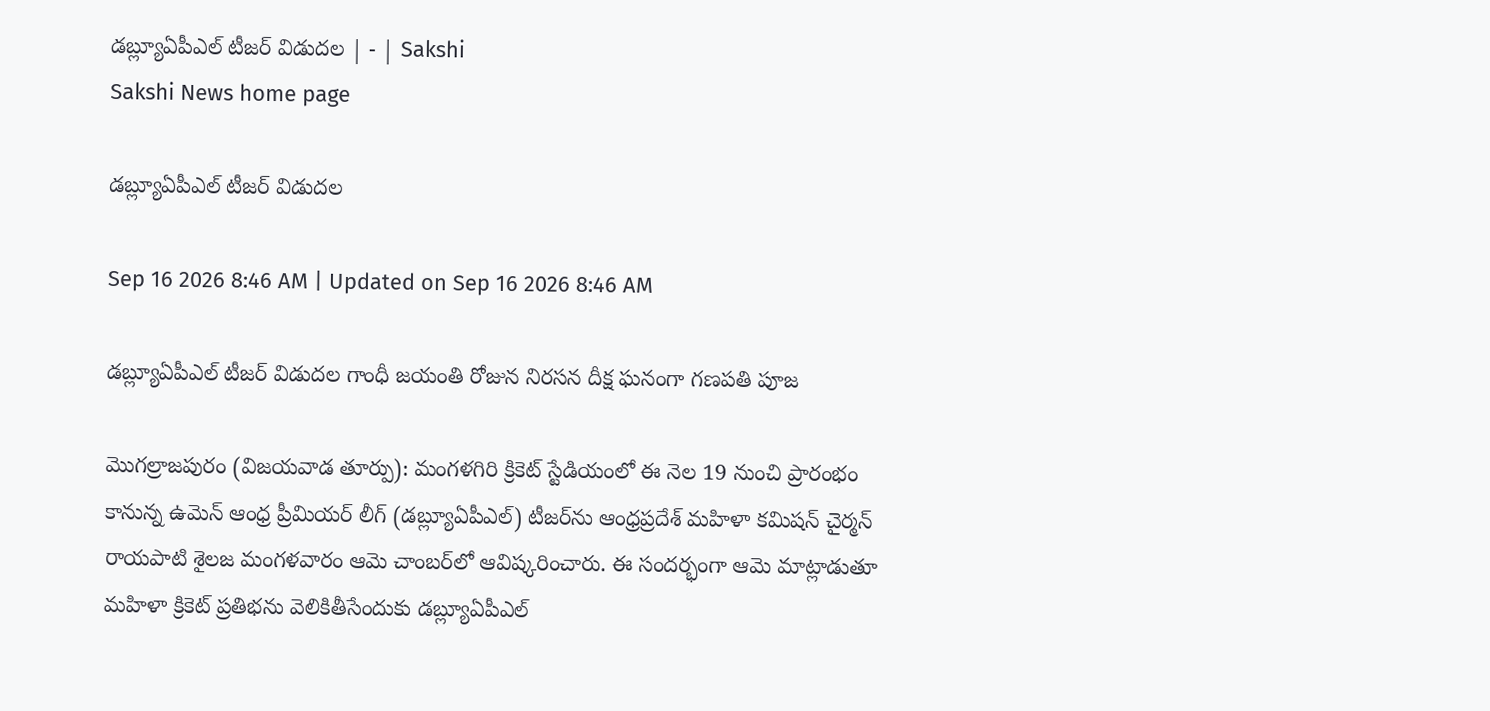డబ్ల్యూఏపీఎల్‌ టీజర్‌ విడుదల | - | Sakshi
Sakshi News home page

డబ్ల్యూఏపీఎల్‌ టీజర్‌ విడుదల

Sep 16 2026 8:46 AM | Updated on Sep 16 2026 8:46 AM

డబ్ల్యూఏపీఎల్‌ టీజర్‌ విడుదల గాంధీ జయంతి రోజున నిరసన దీక్ష ఘనంగా గణపతి పూజ

మొగల్రాజపురం (విజయవాడ తూర్పు): మంగళగిరి క్రికెట్‌ స్టేడియంలో ఈ నెల 19 నుంచి ప్రారంభం కానున్న ఉమెన్‌ ఆంధ్ర ప్రీమియర్‌ లీగ్‌ (డబ్ల్యూఏపీఎల్‌) టీజర్‌ను ఆంధ్రప్రదేశ్‌ మహిళా కమిషన్‌ చైర్మన్‌ రాయపాటి శైలజ మంగళవారం ఆమె చాంబర్‌లో ఆవిష్కరించారు. ఈ సందర్భంగా ఆమె మాట్లాడుతూ మహిళా క్రికెట్‌ ప్రతిభను వెలికితీసేందుకు డబ్ల్యూఏపీఎల్‌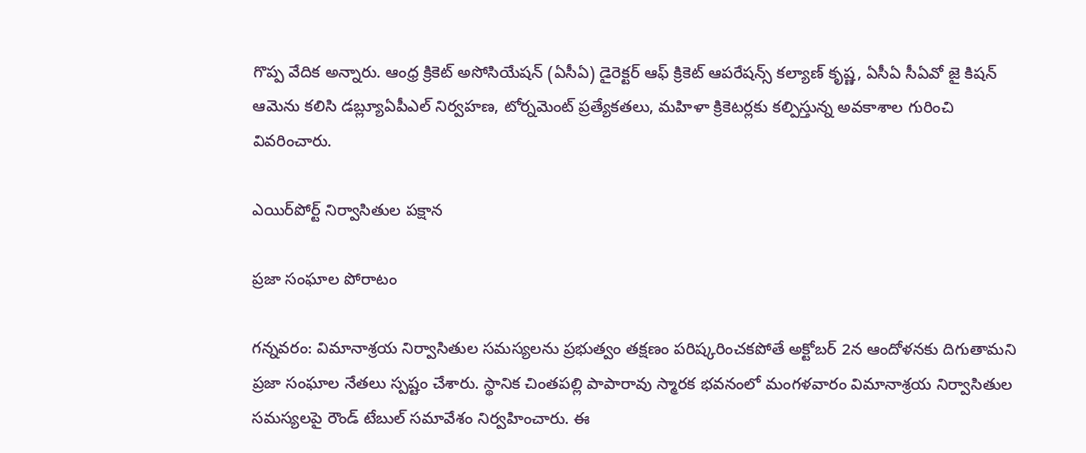గొప్ప వేదిక అన్నారు. ఆంధ్ర క్రికెట్‌ అసోసియేషన్‌ (ఏసీఏ) డైరెక్టర్‌ ఆఫ్‌ క్రికెట్‌ ఆపరేషన్స్‌ కల్యాణ్‌ కృష్ణ, ఏసీఏ సీఏవో జై కిషన్‌ ఆమెను కలిసి డబ్ల్యూఏపీఎల్‌ నిర్వహణ, టోర్నమెంట్‌ ప్రత్యేకతలు, మహిళా క్రికెటర్లకు కల్పిస్తున్న అవకాశాల గురించి వివరించారు.

ఎయిర్‌పోర్ట్‌ నిర్వాసితుల పక్షాన

ప్రజా సంఘాల పోరాటం

గన్నవరం: విమానాశ్రయ నిర్వాసితుల సమస్యలను ప్రభుత్వం తక్షణం పరిష్కరించకపోతే అక్టోబర్‌ 2న ఆందోళనకు దిగుతామని ప్రజా సంఘాల నేతలు స్పష్టం చేశారు. స్థానిక చింతపల్లి పాపారావు స్మారక భవనంలో మంగళవారం విమానాశ్రయ నిర్వాసితుల సమస్యలపై రౌండ్‌ టేబుల్‌ సమావేశం నిర్వహించారు. ఈ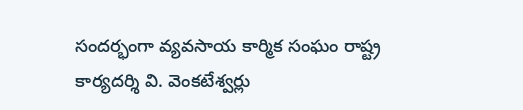సందర్భంగా వ్యవసాయ కార్మిక సంఘం రాష్ట్ర కార్యదర్శి వి. వెంకటేశ్వర్లు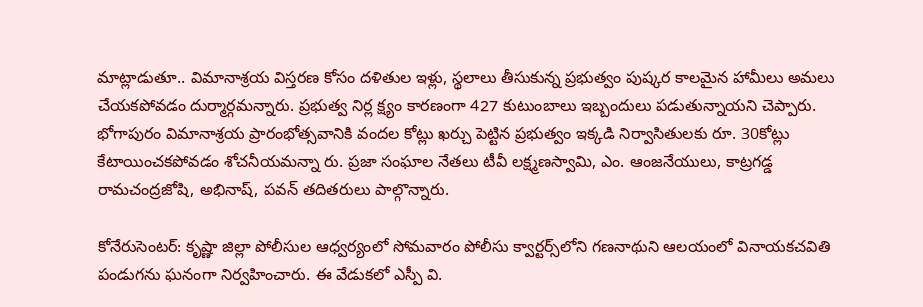మాట్లాడుతూ.. విమానాశ్రయ విస్తరణ కోసం దళితుల ఇళ్లు, స్థలాలు తీసుకున్న ప్రభుత్వం పుష్కర కాలమైన హామీలు అమలు చేయకపోవడం దుర్మార్గమన్నారు. ప్రభుత్వ నిర్ల క్ష్యం కారణంగా 427 కుటుంబాలు ఇబ్బందులు పడుతున్నాయని చెప్పారు. భోగాపురం విమానాశ్రయ ప్రారంభోత్సవానికి వందల కోట్లు ఖర్చు పెట్టిన ప్రభుత్వం ఇక్కడి నిర్వాసితులకు రూ. 30కోట్లు కేటాయించకపోవడం శోచనీయమన్నా రు. ప్రజా సంఘాల నేతలు టీవీ లక్ష్మణస్వామి, ఎం. ఆంజనేయులు, కాట్రగడ్డ రామచంద్రజోషి, అభినాష్‌, పవన్‌ తదితరులు పాల్గొన్నారు.

కోనేరుసెంటర్‌: కృష్ణా జిల్లా పోలీసుల ఆధ్వర్యంలో సోమవారం పోలీసు క్వార్టర్స్‌లోని గణనాథుని ఆలయంలో వినాయకచవితి పండుగను ఘనంగా నిర్వహించారు. ఈ వేడుకలో ఎస్పీ వి.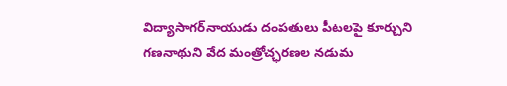విద్యాసాగర్‌నాయుడు దంపతులు పీటలపై కూర్చుని గణనాథుని వేద మంత్రోచ్ఛరణల నడుమ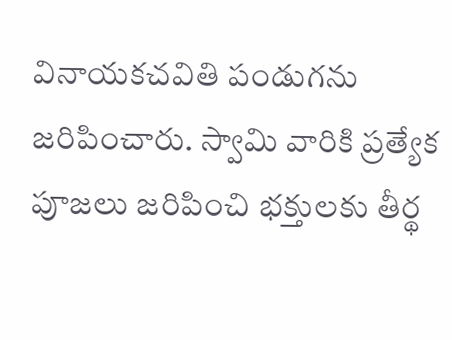వినాయకచవితి పండుగను జరిపించారు. స్వామి వారికి ప్రత్యేక పూజలు జరిపించి భక్తులకు తీర్థ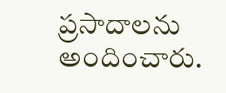ప్రసాదాలను అందించారు.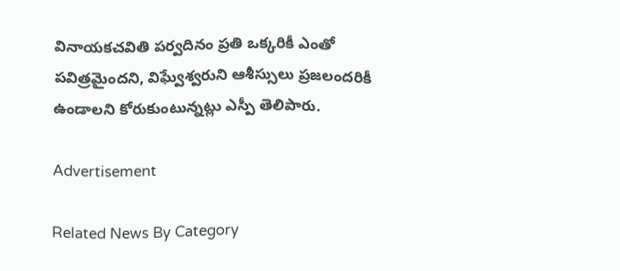వినాయకచవితి పర్వదినం ప్రతి ఒక్కరికీ ఎంతో పవిత్రమైందని, విఘ్వేశ్వరుని ఆశీస్సులు ప్రజలందరికీ ఉండాలని కోరుకుంటున్నట్లు ఎస్పీ తెలిపారు.

Advertisement

Related News By Category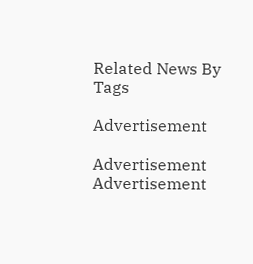Related News By Tags

Advertisement

Advertisement
Advertisement